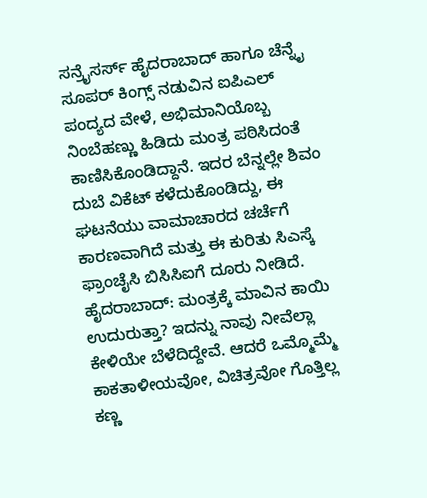ಸನ್ರೈಸರ್ಸ್ ಹೈದರಾಬಾದ್ ಹಾಗೂ ಚೆನ್ನೈ ಸೂಪರ್ ಕಿಂಗ್ಸ್ ನಡುವಿನ ಐಪಿಎಲ್ ಪಂದ್ಯದ ವೇಳೆ, ಅಭಿಮಾನಿಯೊಬ್ಬ ನಿಂಬೆಹಣ್ಣು ಹಿಡಿದು ಮಂತ್ರ ಪಠಿಸಿದಂತೆ ಕಾಣಿಸಿಕೊಂಡಿದ್ದಾನೆ. ಇದರ ಬೆನ್ನಲ್ಲೇ ಶಿವಂ ದುಬೆ ವಿಕೆಟ್ ಕಳೆದುಕೊಂಡಿದ್ದು, ಈ ಘಟನೆಯು ವಾಮಾಚಾರದ ಚರ್ಚೆಗೆ ಕಾರಣವಾಗಿದೆ ಮತ್ತು ಈ ಕುರಿತು ಸಿಎಸ್ಕೆ ಫ್ರಾಂಚೈಸಿ ಬಿಸಿಸಿಐಗೆ ದೂರು ನೀಡಿದೆ.
ಹೈದರಾಬಾದ್: ಮಂತ್ರಕ್ಕೆ ಮಾವಿನ ಕಾಯಿ ಉದುರುತ್ತಾ? ಇದನ್ನು ನಾವು ನೀವೆಲ್ಲಾ ಕೇಳಿಯೇ ಬೆಳೆದಿದ್ದೇವೆ. ಆದರೆ ಒಮ್ಮೊಮ್ಮೆ ಕಾಕತಾಳೀಯವೋ, ವಿಚಿತ್ರವೋ ಗೊತ್ತಿಲ್ಲ ಕಣ್ಣ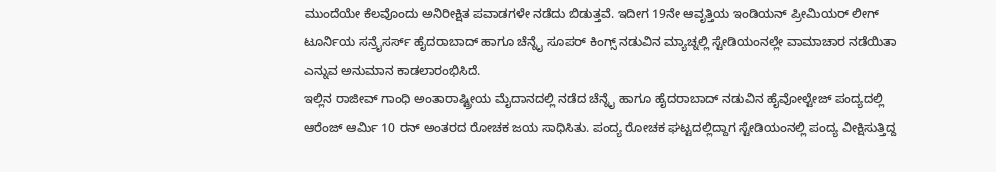ಮುಂದೆಯೇ ಕೆಲವೊಂದು ಅನಿರೀಕ್ಷಿತ ಪವಾಡಗಳೇ ನಡೆದು ಬಿಡುತ್ತವೆ. ಇದೀಗ 19ನೇ ಆವೃತ್ತಿಯ ಇಂಡಿಯನ್ ಪ್ರೀಮಿಯರ್ ಲೀಗ್ ಟೂರ್ನಿಯ ಸನ್ರೈಸರ್ಸ್ ಹೈದರಾಬಾದ್ ಹಾಗೂ ಚೆನ್ನೈ ಸೂಪರ್ ಕಿಂಗ್ಸ್ ನಡುವಿನ ಮ್ಯಾಚ್ನಲ್ಲಿ ಸ್ಟೇಡಿಯಂನಲ್ಲೇ ವಾಮಾಚಾರ ನಡೆಯಿತಾ ಎನ್ನುವ ಅನುಮಾನ ಕಾಡಲಾರಂಭಿಸಿದೆ.
ಇಲ್ಲಿನ ರಾಜೀವ್ ಗಾಂಧಿ ಅಂತಾರಾಷ್ಟ್ರೀಯ ಮೈದಾನದಲ್ಲಿ ನಡೆದ ಚೆನ್ನೈ ಹಾಗೂ ಹೈದರಾಬಾದ್ ನಡುವಿನ ಹೈವೋಲ್ಟೇಜ್ ಪಂದ್ಯದಲ್ಲಿ ಆರೆಂಜ್ ಆರ್ಮಿ 10 ರನ್ ಅಂತರದ ರೋಚಕ ಜಯ ಸಾಧಿಸಿತು. ಪಂದ್ಯ ರೋಚಕ ಘಟ್ಟದಲ್ಲಿದ್ದಾಗ ಸ್ಟೇಡಿಯಂನಲ್ಲಿ ಪಂದ್ಯ ವೀಕ್ಷಿಸುತ್ತಿದ್ದ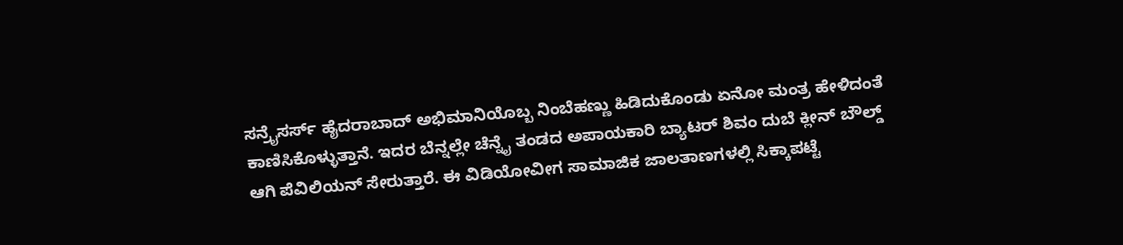ಸನ್ರೈಸರ್ಸ್ ಹೈದರಾಬಾದ್ ಅಭಿಮಾನಿಯೊಬ್ಬ ನಿಂಬೆಹಣ್ಣು ಹಿಡಿದುಕೊಂಡು ಏನೋ ಮಂತ್ರ ಹೇಳಿದಂತೆ ಕಾಣಿಸಿಕೊಳ್ಳುತ್ತಾನೆ. ಇದರ ಬೆನ್ನಲ್ಲೇ ಚೆನ್ನೈ ತಂಡದ ಅಪಾಯಕಾರಿ ಬ್ಯಾಟರ್ ಶಿವಂ ದುಬೆ ಕ್ಲೀನ್ ಬೌಲ್ಡ್ ಆಗಿ ಪೆವಿಲಿಯನ್ ಸೇರುತ್ತಾರೆ. ಈ ವಿಡಿಯೋವೀಗ ಸಾಮಾಜಿಕ ಜಾಲತಾಣಗಳಲ್ಲಿ ಸಿಕ್ಕಾಪಟ್ಟೆ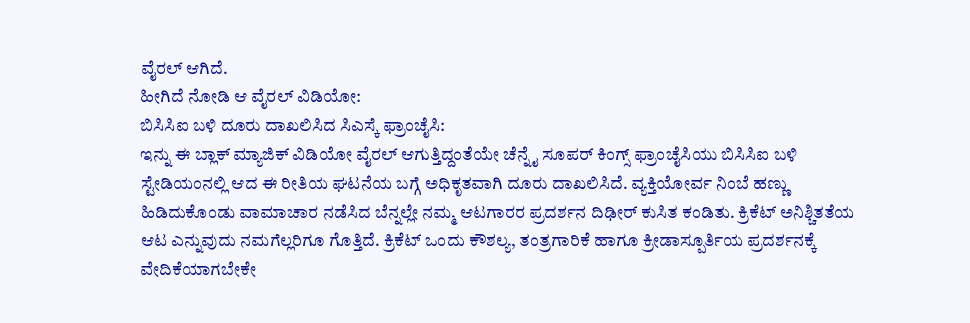ವೈರಲ್ ಆಗಿದೆ.
ಹೀಗಿದೆ ನೋಡಿ ಆ ವೈರಲ್ ವಿಡಿಯೋ:
ಬಿಸಿಸಿಐ ಬಳಿ ದೂರು ದಾಖಲಿಸಿದ ಸಿಎಸ್ಕೆ ಫ್ರಾಂಚೈಸಿ:
ಇನ್ನು ಈ ಬ್ಲಾಕ್ ಮ್ಯಾಜಿಕ್ ವಿಡಿಯೋ ವೈರಲ್ ಆಗುತ್ತಿದ್ದಂತೆಯೇ ಚೆನ್ನೈ ಸೂಪರ್ ಕಿಂಗ್ಸ್ ಫ್ರಾಂಚೈಸಿಯು ಬಿಸಿಸಿಐ ಬಳಿ ಸ್ಟೇಡಿಯಂನಲ್ಲಿ ಆದ ಈ ರೀತಿಯ ಘಟನೆಯ ಬಗ್ಗೆ ಅಧಿಕೃತವಾಗಿ ದೂರು ದಾಖಲಿಸಿದೆ. ವ್ಯಕ್ತಿಯೋರ್ವ ನಿಂಬೆ ಹಣ್ಣು ಹಿಡಿದುಕೊಂಡು ವಾಮಾಚಾರ ನಡೆಸಿದ ಬೆನ್ನಲ್ಲೇ ನಮ್ಮ ಆಟಗಾರರ ಪ್ರದರ್ಶನ ದಿಢೀರ್ ಕುಸಿತ ಕಂಡಿತು. ಕ್ರಿಕೆಟ್ ಅನಿಶ್ಚಿತತೆಯ ಆಟ ಎನ್ನುವುದು ನಮಗೆಲ್ಲರಿಗೂ ಗೊತ್ತಿದೆ. ಕ್ರಿಕೆಟ್ ಒಂದು ಕೌಶಲ್ಯ, ತಂತ್ರಗಾರಿಕೆ ಹಾಗೂ ಕ್ರೀಡಾಸ್ಪೂರ್ತಿಯ ಪ್ರದರ್ಶನಕ್ಕೆ ವೇದಿಕೆಯಾಗಬೇಕೇ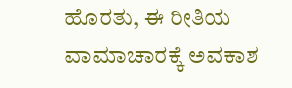ಹೊರತು, ಈ ರೀತಿಯ ವಾಮಾಚಾರಕ್ಕೆ ಅವಕಾಶ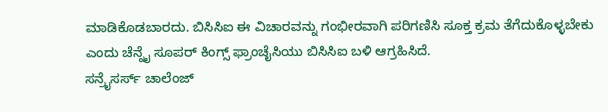ಮಾಡಿಕೊಡಬಾರದು. ಬಿಸಿಸಿಐ ಈ ವಿಚಾರವನ್ನು ಗಂಭೀರವಾಗಿ ಪರಿಗಣಿಸಿ ಸೂಕ್ತ ಕ್ರಮ ತೆಗೆದುಕೊಳ್ಳಬೇಕು ಎಂದು ಚೆನ್ನೈ ಸೂಪರ್ ಕಿಂಗ್ಸ್ ಫ್ರಾಂಚೈಸಿಯು ಬಿಸಿಸಿಐ ಬಳಿ ಆಗ್ರಹಿಸಿದೆ.
ಸನ್ರೈಸರ್ಸ್ ಚಾಲೆಂಜ್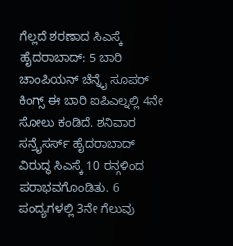ಗೆಲ್ಲದೆ ಶರಣಾದ ಸಿಎಸ್ಕೆ
ಹೈದರಾಬಾದ್: 5 ಬಾರಿ ಚಾಂಪಿಯನ್ ಚೆನ್ನೈ ಸೂಪರ್ ಕಿಂಗ್ಸ್ ಈ ಬಾರಿ ಐಪಿಎಲ್ನಲ್ಲಿ 4ನೇ ಸೋಲು ಕಂಡಿದೆ. ಶನಿವಾರ ಸನ್ರೈಸರ್ಸ್ ಹೈದರಾಬಾದ್ ವಿರುದ್ಧ ಸಿಎಸ್ಕೆ 10 ರನ್ಗಳಿಂದ ಪರಾಭವಗೊಂಡಿತು. 6 ಪಂದ್ಯಗಳಲ್ಲಿ 3ನೇ ಗೆಲುವು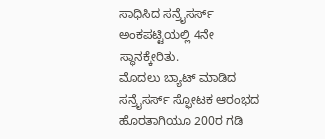ಸಾಧಿಸಿದ ಸನ್ರೈಸರ್ಸ್ ಅಂಕಪಟ್ಟಿಯಲ್ಲಿ 4ನೇ ಸ್ಥಾನಕ್ಕೇರಿತು.
ಮೊದಲು ಬ್ಯಾಟ್ ಮಾಡಿದ ಸನ್ರೈಸರ್ಸ್ ಸ್ಫೋಟಕ ಆರಂಭದ ಹೊರತಾಗಿಯೂ 200ರ ಗಡಿ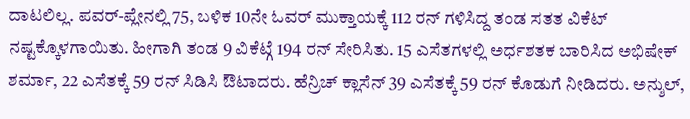ದಾಟಲಿಲ್ಲ. ಪವರ್-ಪ್ಲೇನಲ್ಲಿ 75, ಬಳಿಕ 10ನೇ ಓವರ್ ಮುಕ್ತಾಯಕ್ಕೆ 112 ರನ್ ಗಳಿಸಿದ್ದ ತಂಡ ಸತತ ವಿಕೆಟ್ ನಷ್ಟಕ್ಕೊಳಗಾಯಿತು. ಹೀಗಾಗಿ ತಂಡ 9 ವಿಕೆಟ್ಗೆ 194 ರನ್ ಸೇರಿಸಿತು. 15 ಎಸೆತಗಳಲ್ಲಿ ಅರ್ಧಶತಕ ಬಾರಿಸಿದ ಅಭಿಷೇಕ್ ಶರ್ಮಾ, 22 ಎಸೆತಕ್ಕೆ 59 ರನ್ ಸಿಡಿಸಿ ಔಟಾದರು. ಹೆನ್ರಿಚ್ ಕ್ಲಾಸೆನ್ 39 ಎಸೆತಕ್ಕೆ 59 ರನ್ ಕೊಡುಗೆ ನೀಡಿದರು. ಅನ್ಶುಲ್,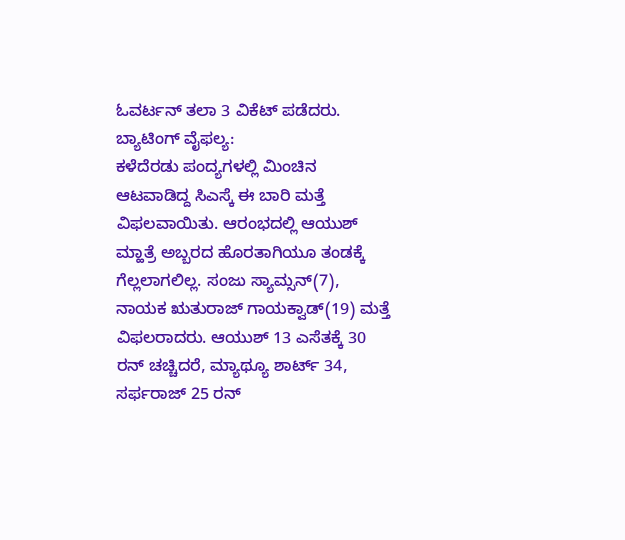ಓವರ್ಟನ್ ತಲಾ 3 ವಿಕೆಟ್ ಪಡೆದರು.
ಬ್ಯಾಟಿಂಗ್ ವೈಫಲ್ಯ:
ಕಳೆದೆರಡು ಪಂದ್ಯಗಳಲ್ಲಿ ಮಿಂಚಿನ ಆಟವಾಡಿದ್ದ ಸಿಎಸ್ಕೆ ಈ ಬಾರಿ ಮತ್ತೆ ವಿಫಲವಾಯಿತು. ಆರಂಭದಲ್ಲಿ ಆಯುಶ್ ಮ್ಹಾತ್ರೆ ಅಬ್ಬರದ ಹೊರತಾಗಿಯೂ ತಂಡಕ್ಕೆ ಗೆಲ್ಲಲಾಗಲಿಲ್ಲ. ಸಂಜು ಸ್ಯಾಮ್ಸನ್(7), ನಾಯಕ ಋತುರಾಜ್ ಗಾಯಕ್ವಾಡ್(19) ಮತ್ತೆ ವಿಫಲರಾದರು. ಆಯುಶ್ 13 ಎಸೆತಕ್ಕೆ 30 ರನ್ ಚಚ್ಚಿದರೆ, ಮ್ಯಾಥ್ಯೂ ಶಾರ್ಟ್ 34, ಸರ್ಫರಾಜ್ 25 ರನ್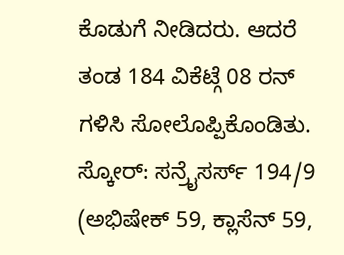ಕೊಡುಗೆ ನೀಡಿದರು. ಆದರೆ ತಂಡ 184 ವಿಕೆಟ್ಗೆ 08 ರನ್ ಗಳಿಸಿ ಸೋಲೊಪ್ಪಿಕೊಂಡಿತು.
ಸ್ಕೋರ್: ಸನ್ರೈಸರ್ಸ್ 194/9 (ಅಭಿಷೇಕ್ 59, ಕ್ಲಾಸೆನ್ 59,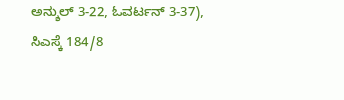ಅನ್ಶುಲ್ 3-22, ಓವರ್ಟನ್ 3-37), ಸಿಎಸ್ಕೆ 184/8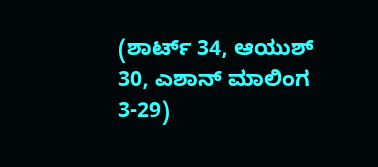(ಶಾರ್ಟ್ 34, ಆಯುಶ್ 30, ಎಶಾನ್ ಮಾಲಿಂಗ 3-29)